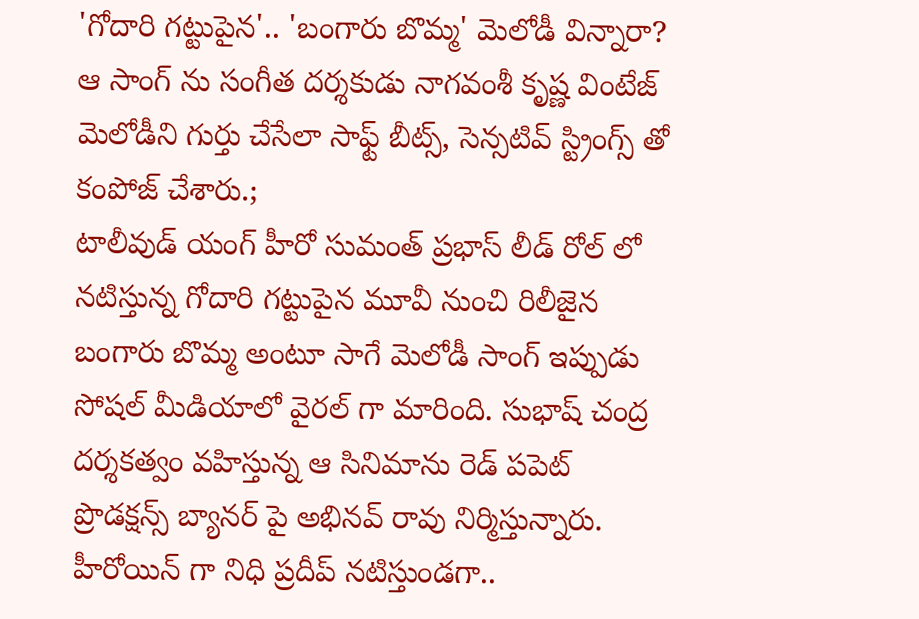'గోదారి గట్టుపైన'.. 'బంగారు బొమ్మ' మెలోడీ విన్నారా?
ఆ సాంగ్ ను సంగీత దర్శకుడు నాగవంశీ కృష్ణ వింటేజ్ మెలోడీని గుర్తు చేసేలా సాఫ్ట్ బీట్స్, సెన్సటివ్ స్ట్రింగ్స్ తో కంపోజ్ చేశారు.;
టాలీవుడ్ యంగ్ హీరో సుమంత్ ప్రభాస్ లీడ్ రోల్ లో నటిస్తున్న గోదారి గట్టుపైన మూవీ నుంచి రిలీజైన బంగారు బొమ్మ అంటూ సాగే మెలోడీ సాంగ్ ఇప్పుడు సోషల్ మీడియాలో వైరల్ గా మారింది. సుభాష్ చంద్ర దర్శకత్వం వహిస్తున్న ఆ సినిమాను రెడ్ పపెట్ ప్రొడక్షన్స్ బ్యానర్ పై అభినవ్ రావు నిర్మిస్తున్నారు. హీరోయిన్ గా నిధి ప్రదీప్ నటిస్తుండగా..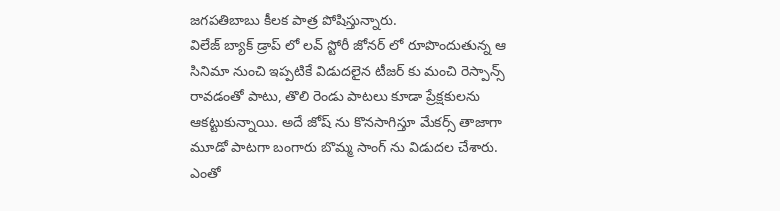జగపతిబాబు కీలక పాత్ర పోషిస్తున్నారు.
విలేజ్ బ్యాక్ డ్రాప్ లో లవ్ స్టోరీ జోనర్ లో రూపొందుతున్న ఆ సినిమా నుంచి ఇప్పటికే విడుదలైన టీజర్ కు మంచి రెస్పాన్స్ రావడంతో పాటు, తొలి రెండు పాటలు కూడా ప్రేక్షకులను ఆకట్టుకున్నాయి. అదే జోష్ ను కొనసాగిస్తూ మేకర్స్ తాజాగా మూడో పాటగా బంగారు బొమ్మ సాంగ్ ను విడుదల చేశారు. ఎంతో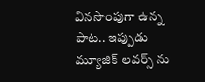వినసొంపుగా ఉన్న పాట.. ఇప్పుడు మ్యూజిక్ లవర్స్ ను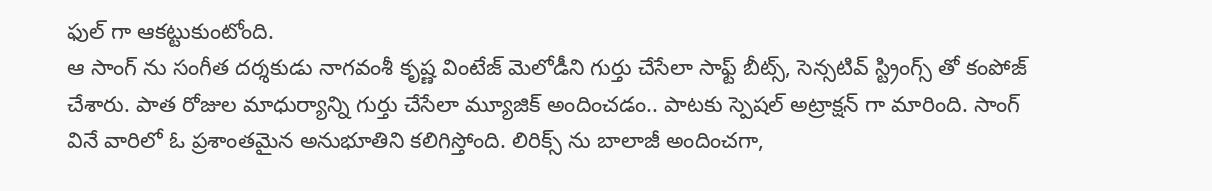ఫుల్ గా ఆకట్టుకుంటోంది.
ఆ సాంగ్ ను సంగీత దర్శకుడు నాగవంశీ కృష్ణ వింటేజ్ మెలోడీని గుర్తు చేసేలా సాఫ్ట్ బీట్స్, సెన్సటివ్ స్ట్రింగ్స్ తో కంపోజ్ చేశారు. పాత రోజుల మాధుర్యాన్ని గుర్తు చేసేలా మ్యూజిక్ అందించడం.. పాటకు స్పెషల్ అట్రాక్షన్ గా మారింది. సాంగ్ వినే వారిలో ఓ ప్రశాంతమైన అనుభూతిని కలిగిస్తోంది. లిరిక్స్ ను బాలాజీ అందించగా,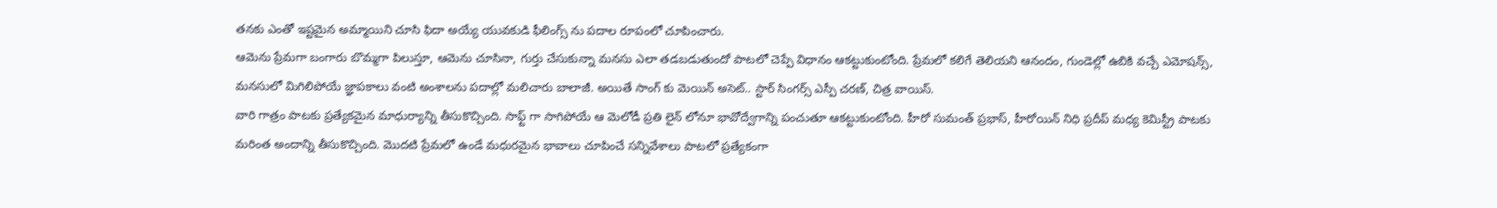తనకు ఎంతో ఇష్టమైన అమ్మాయిని చూసి ఫిదా అయ్యే యువకుడి ఫీలింగ్స్ ను పదాల రూపంలో చూపించారు.
ఆమెను ప్రేమగా బంగారు బొమ్మగా పిలుస్తూ, ఆమెను చూసినా, గుర్తు చేసుకున్నా మనసు ఎలా తడబడుతుందో పాటలో చెప్పే విధానం ఆకట్టుకుంటోంది. ప్రేమలో కలిగే తెలియని ఆనందం, గుండెల్లో ఉబికి వచ్చే ఎమోషన్స్, మనసులో మిగిలిపోయే జ్ఞాపకాలు వంటి అంశాలను పదాల్లో మలిచారు బాలాజీ. అయితే సాంగ్ కు మెయిన్ అసెట్.. స్టార్ సింగర్స్ ఎస్పీ చరణ్, చిత్ర వాయిస్.
వారి గాత్రం పాటకు ప్రత్యేకమైన మాధుర్యాన్ని తీసుకొచ్చింది. సాఫ్ట్ గా సాగిపోయే ఆ మెలోడీ ప్రతి లైన్ లోనూ భావోద్వేగాన్ని పంచుతూ ఆకట్టుకుంటోంది. హీరో సుమంత్ ప్రభాస్, హీరోయిన్ నిధి ప్రదీప్ మధ్య కెమిస్ట్రీ పాటకు మరింత అందాన్ని తీసుకొచ్చింది. మొదటి ప్రేమలో ఉండే మధురమైన భావాలు చూపించే సన్నివేశాలు పాటలో ప్రత్యేకంగా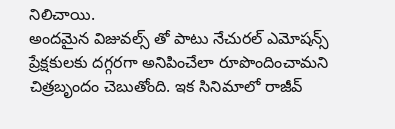నిలిచాయి.
అందమైన విజువల్స్ తో పాటు నేచురల్ ఎమోషన్స్ ప్రేక్షకులకు దగ్గరగా అనిపించేలా రూపొందించామని చిత్రబృందం చెబుతోంది. ఇక సినిమాలో రాజీవ్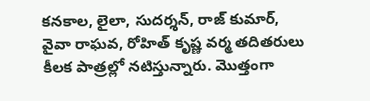కనకాల, లైలా, సుదర్శన్, రాజ్ కుమార్, వైవా రాఘవ, రోహిత్ కృష్ణ వర్మ తదితరులు కీలక పాత్రల్లో నటిస్తున్నారు. మొత్తంగా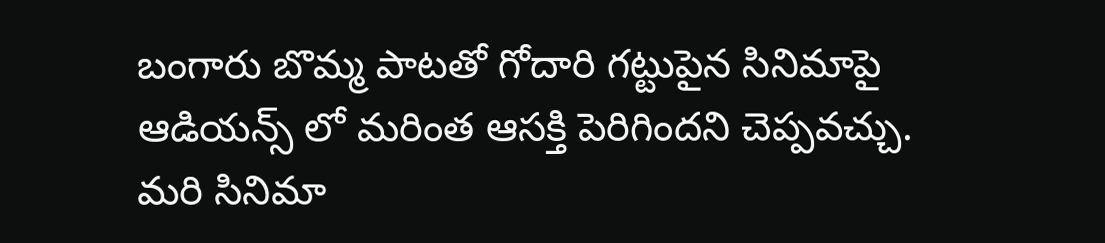బంగారు బొమ్మ పాటతో గోదారి గట్టుపైన సినిమాపై ఆడియన్స్ లో మరింత ఆసక్తి పెరిగిందని చెప్పవచ్చు. మరి సినిమా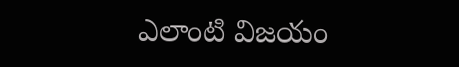ఎలాంటి విజయం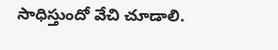సాధిస్తుందో వేచి చూడాలి.